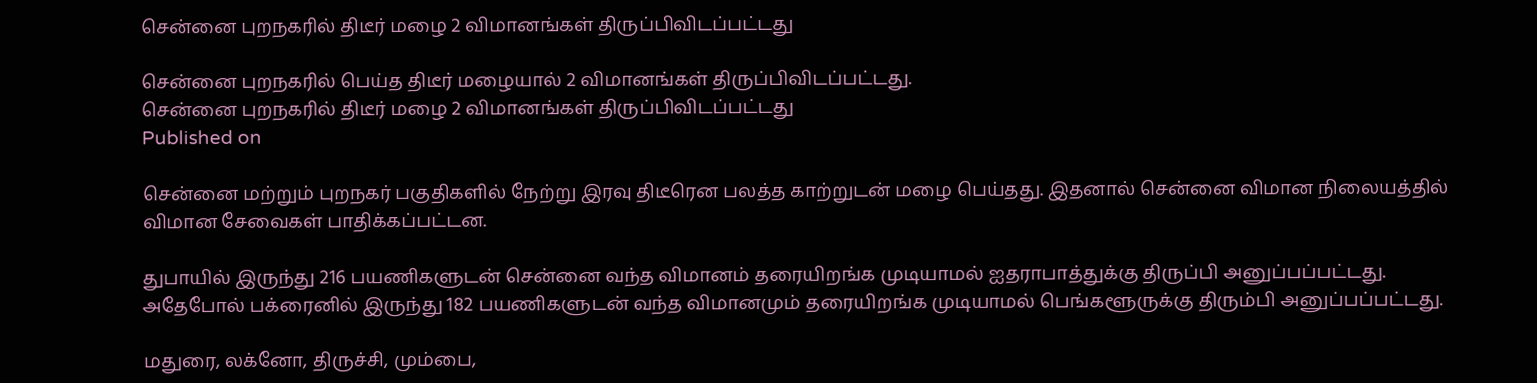சென்னை புறநகரில் திடீர் மழை 2 விமானங்கள் திருப்பிவிடப்பட்டது

சென்னை புறநகரில் பெய்த திடீர் மழையால் 2 விமானங்கள் திருப்பிவிடப்பட்டது.
சென்னை புறநகரில் திடீர் மழை 2 விமானங்கள் திருப்பிவிடப்பட்டது
Published on

சென்னை மற்றும் புறநகர் பகுதிகளில் நேற்று இரவு திடீரென பலத்த காற்றுடன் மழை பெய்தது. இதனால் சென்னை விமான நிலையத்தில் விமான சேவைகள் பாதிக்கப்பட்டன.

துபாயில் இருந்து 216 பயணிகளுடன் சென்னை வந்த விமானம் தரையிறங்க முடியாமல் ஐதராபாத்துக்கு திருப்பி அனுப்பப்பட்டது. அதேபோல் பக்ரைனில் இருந்து 182 பயணிகளுடன் வந்த விமானமும் தரையிறங்க முடியாமல் பெங்களூருக்கு திரும்பி அனுப்பப்பட்டது.

மதுரை, லக்னோ, திருச்சி, மும்பை,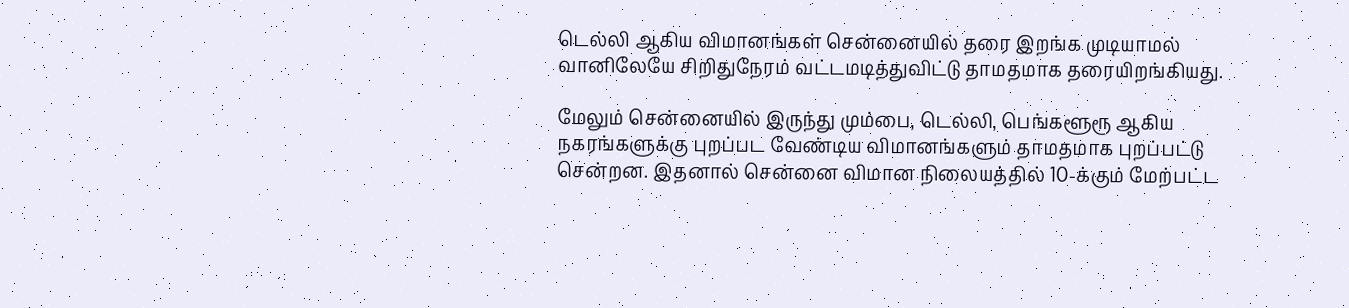டெல்லி ஆகிய விமானங்கள் சென்னையில் தரை இறங்க முடியாமல் வானிலேயே சிறிதுநேரம் வட்டமடித்துவிட்டு தாமதமாக தரையிறங்கியது.

மேலும் சென்னையில் இருந்து மும்பை, டெல்லி, பெங்களூரூ ஆகிய நகரங்களுக்கு புறப்பட வேண்டிய விமானங்களும் தாமதமாக புறப்பட்டு சென்றன. இதனால் சென்னை விமான நிலையத்தில் 10-க்கும் மேற்பட்ட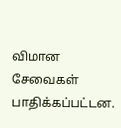விமான சேவைகள் பாதிக்கப்பட்டன.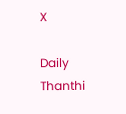X

Daily Thanthi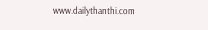www.dailythanthi.com